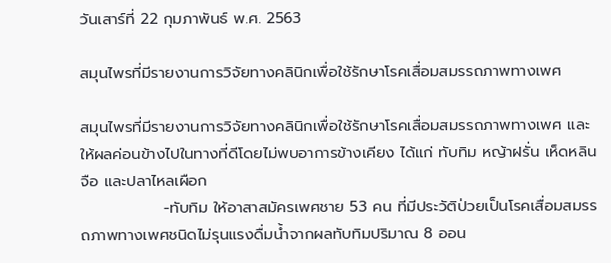วันเสาร์ที่ 22 กุมภาพันธ์ พ.ศ. 2563

สมุนไพรที่มีรายงานการวิจัยทางคลินิกเพื่อใช้รักษาโรคเสื่อมสมรรถภาพทางเพศ

สมุนไพรที่มีรายงานการวิจัยทางคลินิกเพื่อใช้รักษาโรคเสื่อมสมรรถภาพทางเพศ และให้ผลค่อนข้างไปในทางที่ดีโดยไม่พบอาการข้างเคียง ได้แก่ ทับทิม หญ้าฝรั่น เห็ดหลินจือ และปลาไหลเผือก
               -ทับทิม ให้อาสาสมัครเพศชาย 53 คน ที่มีประวัติป่วยเป็นโรคเสื่อมสมรรถภาพทางเพศชนิดไม่รุนแรงดื่มน้ำจากผลทับทิมปริมาณ 8 ออน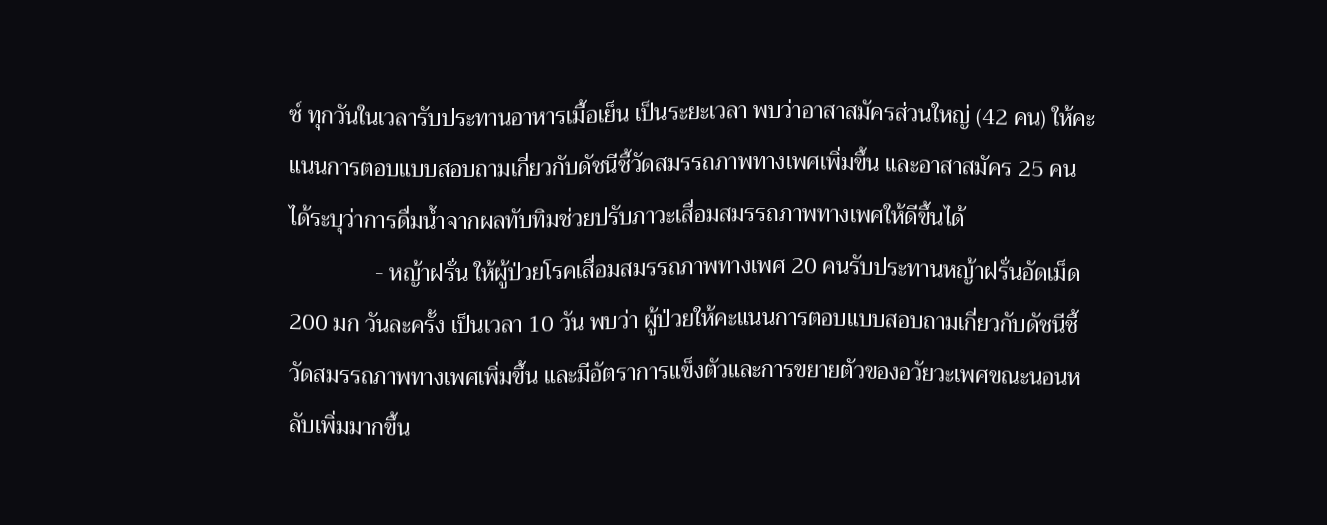ซ์ ทุกวันในเวลารับประทานอาหารเมื้อเย็น เป็นระยะเวลา พบว่าอาสาสมัครส่วนใหญ่ (42 คน) ให้คะแนนการตอบแบบสอบถามเกี่ยวกับดัชนีชี้วัดสมรรถภาพทางเพศเพิ่มขึ้น และอาสาสมัคร 25 คน ได้ระบุว่าการดื่มน้ำจากผลทับทิมช่วยปรับภาวะเสื่อมสมรรถภาพทางเพศให้ดีขึ้นได้
               - หญ้าฝรั่น ให้ผู้ป่วยโรคเสื่อมสมรรถภาพทางเพศ 20 คนรับประทานหญ้าฝรั่นอัดเม็ด 200 มก วันละครั้ง เป็นเวลา 10 วัน พบว่า ผู้ป่วยให้คะแนนการตอบแบบสอบถามเกี่ยวกับดัชนีชี้วัดสมรรถภาพทางเพศเพิ่มขึ้น และมีอัตราการแข็งตัวและการขยายตัวของอวัยวะเพศขณะนอนหลับเพิ่มมากขึ้น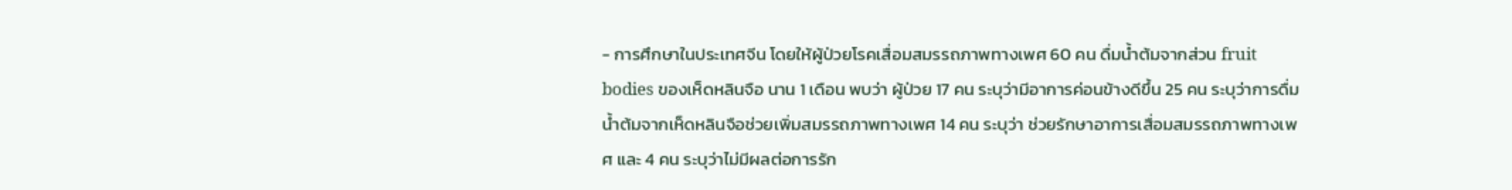- การศึกษาในประเทศจีน โดยให้ผู้ป่วยโรคเสื่อมสมรรถภาพทางเพศ 60 คน ดื่มน้ำต้มจากส่วน fruit bodies ของเห็ดหลินจือ นาน 1 เดือน พบว่า ผู้ป่วย 17 คน ระบุว่ามีอาการค่อนข้างดีขึ้น 25 คน ระบุว่าการดื่มน้ำต้มจากเห็ดหลินจือช่วยเพิ่มสมรรถภาพทางเพศ 14 คน ระบุว่า ช่วยรักษาอาการเสื่อมสมรรถภาพทางเพศ และ 4 คน ระบุว่าไม่มีผลต่อการรัก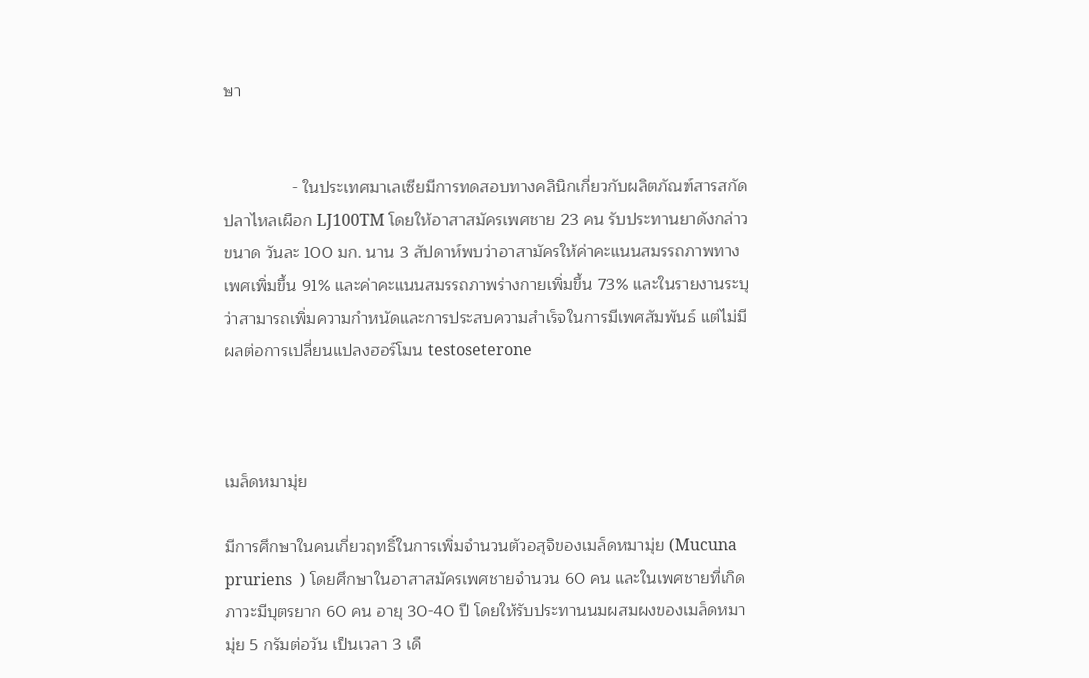ษา


               - ในประเทศมาเลเซียมีการทดสอบทางคลินิกเกี่ยวกับผลิตภัณฑ์สารสกัดปลาไหลเผือก LJ100TM โดยให้อาสาสมัครเพศชาย 23 คน รับประทานยาดังกล่าว ขนาด วันละ 100 มก. นาน 3 สัปดาห์พบว่าอาสามัครให้ค่าคะแนนสมรรถภาพทางเพศเพิ่มขึ้น 91% และค่าคะแนนสมรรถภาพร่างกายเพิ่มขึ้น 73% และในรายงานระบุว่าสามารถเพิ่มความกำหนัดและการประสบความสำเร็จในการมีเพศสัมพันธ์ แต่ไม่มีผลต่อการเปลี่ยนแปลงฮอร์โมน testoseterone



เมล็ดหมามุ่ย

มีการศึกษาในคนเกี่ยวฤทธิ์ในการเพิ่มจำนวนตัวอสุจิของเมล็ดหมามุ่ย (Mucuna pruriens  ) โดยศึกษาในอาสาสมัครเพศชายจำนวน 60 คน และในเพศชายที่เกิดภาวะมีบุตรยาก 60 คน อายุ 30-40 ปี โดยให้รับประทานนมผสมผงของเมล็ดหมามุ่ย 5 กรัมต่อวัน เป็นเวลา 3 เดื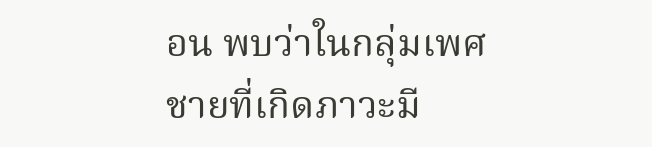อน พบว่าในกลุ่มเพศชายที่เกิดภาวะมี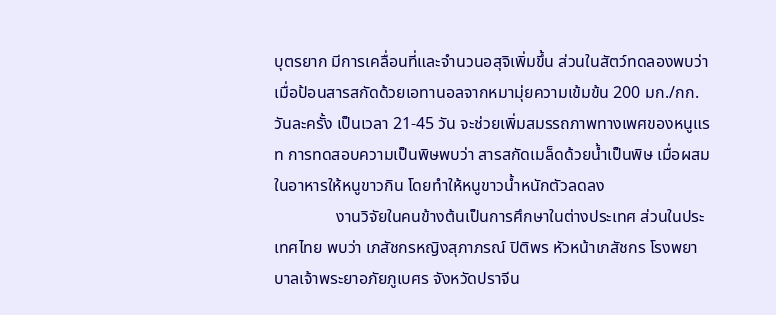บุตรยาก มีการเคลื่อนที่และจำนวนอสุจิเพิ่มขึ้น ส่วนในสัตว์ทดลองพบว่าเมื่อป้อนสารสกัดด้วยเอทานอลจากหมามุ่ยความเข้มข้น 200 มก./กก. วันละครั้ง เป็นเวลา 21-45 วัน จะช่วยเพิ่มสมรรถภาพทางเพศของหนูแรท การทดสอบความเป็นพิษพบว่า สารสกัดเมล็ดด้วยน้ำเป็นพิษ เมื่อผสมในอาหารให้หนูขาวกิน โดยทำให้หนูขาวน้ำหนักตัวลดลง
               งานวิจัยในคนข้างต้นเป็นการศึกษาในต่างประเทศ ส่วนในประเทศไทย พบว่า เภสัชกรหญิงสุภาภรณ์ ปิติพร หัวหน้าเภสัชกร โรงพยาบาลเจ้าพระยาอภัยภูเบศร จังหวัดปราจีน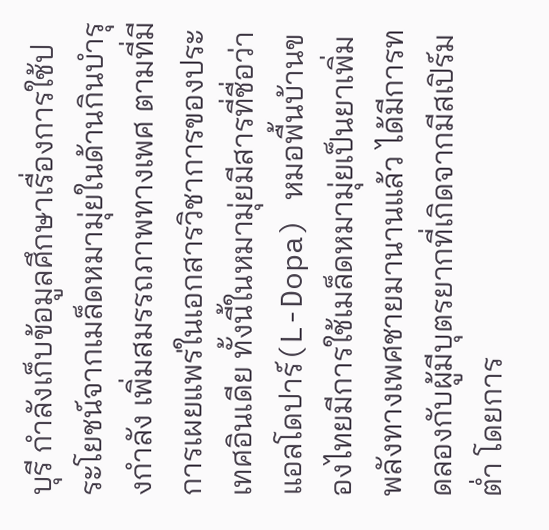บุรี กำลังเก็บข้อมูลศึกษาเรื่องการใช้ประโยชน์จากเมล็ดหมามุ่ยในด้านกินบำรุงกำลัง เพิ่มสมรรถภาพทางเพศ ตามที่มีการเผยแพร่ในเอกสารวิชาการของประเทศอินเดีย ทั้งนี้ในหมามุ่ยมีสารที่ชื่อว่า แอลโดปาร์(L-Dopa) หมอพื้นบ้านของไทยมีการใช้เมล็ดหมามุ่ยเป็นยาเพิ่มพลังทางเพศชายมานานแล้ว ได้มีการทดลองกับผู้มีบุตรยากที่เกิดจากมีสเปิร์มต่ำ โดยการ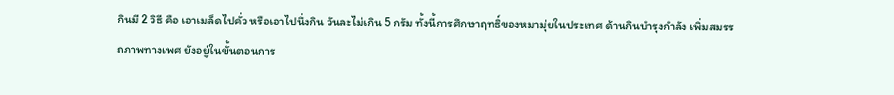กินมี 2 วิธี คือ เอาเมล็ดไปคั่ว หรือเอาไปนึ่งกิน วันละไม่เกิน 5 กรัม ทั้งนี้การศึกษาฤทธิ์ของหมามุ่ยในประเทศ ด้านกินบำรุงกำลัง เพิ่มสมรรถภาพทางเพศ ยังอยู่ในขั้นตอนการ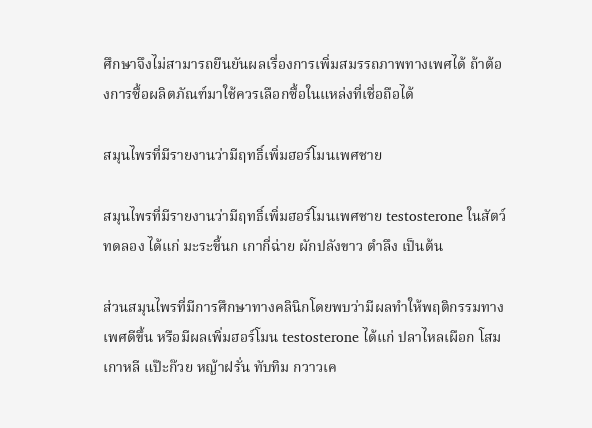ศึกษาจึงไม่สามารถยืนยันผลเรื่องการเพิ่มสมรรถภาพทางเพศได้ ถ้าต้องการซื้อผลิตภัณฑ์มาใช้ควรเลือกซื้อในแหล่งที่เชื่อถือได้

สมุนไพรที่มีรายงานว่ามีฤทธิ์เพิ่มฮอร์โมนเพศชาย

สมุนไพรที่มีรายงานว่ามีฤทธิ์เพิ่มฮอร์โมนเพศชาย testosterone ในสัตว์ทดลอง ได้แก่ มะระขี้นก เกากี่ฉ่าย ผักปลังขาว ตำลึง เป็นต้น

ส่วนสมุนไพรที่มีการศึกษาทางคลินิกโดยพบว่ามีผลทำให้พฤติกรรมทางเพศดีขึ้น หรือมีผลเพิ่มฮอร์โมน testosterone ได้แก่ ปลาไหลเผือก โสมเกาหลี แป๊ะก๊วย หญ้าฝรั่น ทับทิม กวาวเค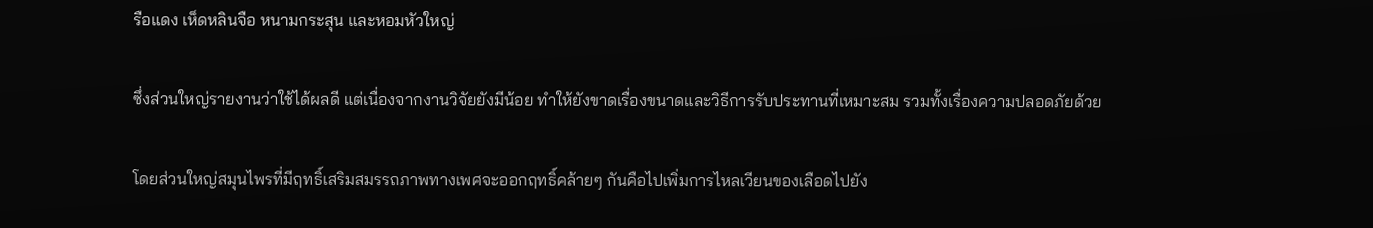รือแดง เห็ดหลินจือ หนามกระสุน และหอมหัวใหญ่

ซึ่งส่วนใหญ่รายงานว่าใช้ได้ผลดี แต่เนื่องจากงานวิจัยยังมีน้อย ทำให้ยังขาดเรื่องขนาดและวิธีการรับประทานที่เหมาะสม รวมทั้งเรื่องความปลอดภัยด้วย

โดยส่วนใหญ่สมุนไพรที่มีฤทธิ์เสริมสมรรถภาพทางเพศจะออกฤทธิ์คล้ายๆ กันคือไปเพิ่มการไหลเวียนของเลือดไปยัง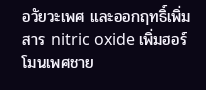อวัยวะเพศ และออกฤทธิ์เพิ่มสาร nitric oxide เพิ่มฮอร์โมนเพศชาย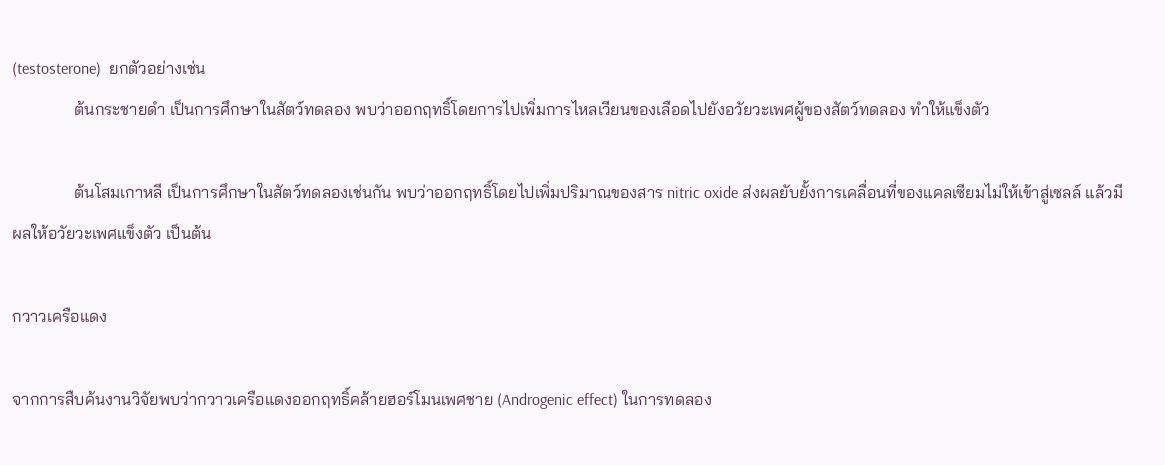(testosterone)  ยกตัวอย่างเช่น
               ต้นกระชายดำ เป็นการศึกษาในสัตว์ทดลอง พบว่าออกฤทธิ์โดยการไปเพิ่มการไหลเวียนของเลือดไปยังอวัยวะเพศผู้ของสัตว์ทดลอง ทำให้แข็งตัว

               ต้นโสมเกาหลี เป็นการศึกษาในสัตว์ทดลองเช่นกัน พบว่าออกฤทธิ์โดยไปเพิ่มปริมาณของสาร nitric oxide ส่งผลยับยั้งการเคลื่อนที่ของแคลเซียมไม่ให้เข้าสู่เซลล์ แล้วมีผลให้อวัยวะเพศแข็งตัว เป็นต้น

กวาวเครือแดง

จากการสืบค้นงานวิจัยพบว่ากวาวเครือแดงออกฤทธิ์คล้ายฮอร์โมนเพศชาย (Androgenic effect) ในการทดลอง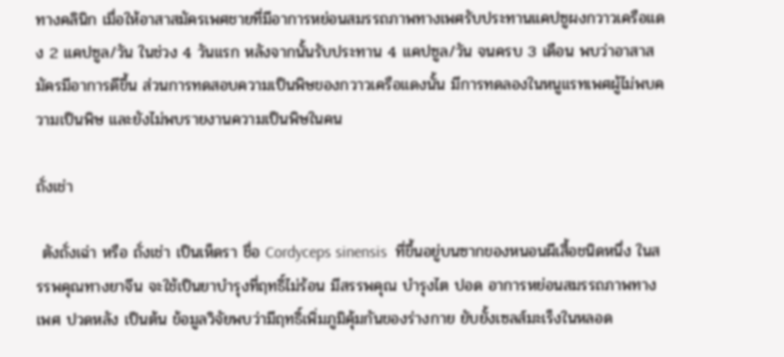ทางคลินิก เมื่อให้อาสาสมัครเพศชายที่มีอาการหย่อนสมรรถภาพทางเพศรับประทานแคปซูผงกวาวเครือแดง 2 แคปซูล/วัน ในช่วง 4 วันแรก หลังจากนั้นรับประทาน 4 แคปซูล/วัน จนครบ 3 เดือน พบว่าอาสาสมัครมีอาการดีขึ้น ส่วนการทดสอบความเป็นพิษของกวาวเครือแดงนั้น มีการทดลองในหนูแรทเพศผู้ไม่พบความเป็นพิษ และยังไม่พบรายงานความเป็นพิษในคน

ถั่งเช่า

 ตังถั่งเฉ่า หรือ ถั่งเช่า เป็นเห็ดรา ชื่อ Cordyceps sinensis  ที่ขึ้นอยู่บนซากของหนอนผีเสื้อชนิดหนึ่ง ในสรรพคุณทางยาจีน จะใช้เป็นยาบำรุงที่ฤทธิ์ไม่ร้อน มีสรรพคุณ บำรุงไต ปอด อาการหย่อนสมรรถภาพทางเพศ ปวดหลัง เป็นต้น ข้อมูลวิจัยพบว่ามีฤทธิ์เพิ่มภูมิคุ้มกันของร่างกาย ยับยั้งเซลส์มะเร็งในหลอด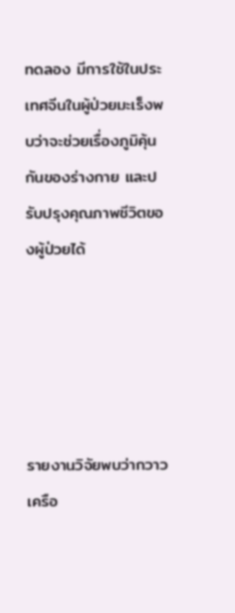ทดลอง มีการใช้ในประเทศจีนในผู้ป่วยมะเร็งพบว่าจะช่วยเรื่องภูมิคุ้นกันของร่างกาย และปรับปรุงคุณภาพชีวิตของผู้ป่วยได้





รายงานวิจัยพบว่ากวาวเครือ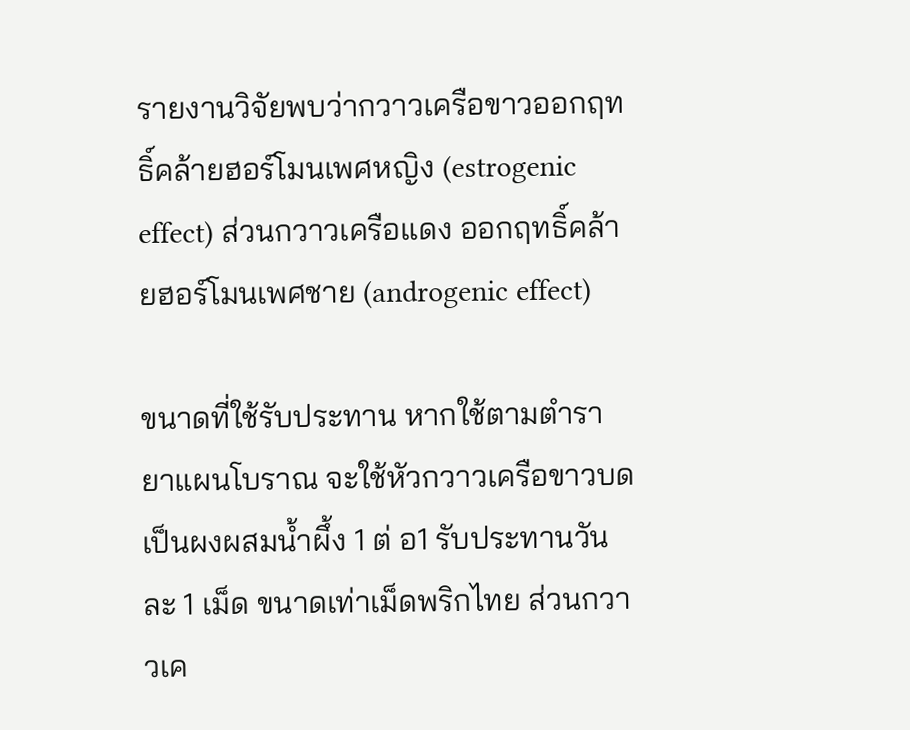รายงานวิจัยพบว่ากวาวเครือขาวออกฤทธิ์คล้ายฮอร์โมนเพศหญิง (estrogenic effect) ส่วนกวาวเครือแดง ออกฤทธิ์คล้ายฮอร์โมนเพศชาย (androgenic effect)

ขนาดที่ใช้รับประทาน หากใช้ตามตำรายาแผนโบราณ จะใช้หัวกวาวเครือขาวบดเป็นผงผสมน้ำผึ้ง 1 ต่ อ1 รับประทานวันละ 1 เม็ด ขนาดเท่าเม็ดพริกไทย ส่วนกวาวเค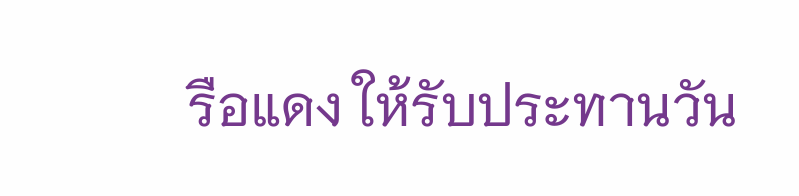รือแดง ให้รับประทานวัน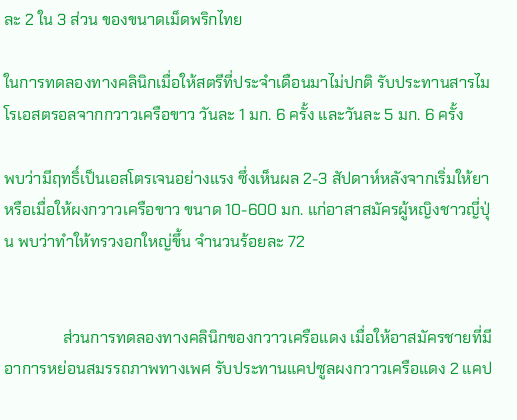ละ 2 ใน 3 ส่วน ของขนาดเม็ดพริกไทย

ในการทดลองทางคลินิกเมื่อให้สตรีที่ประจำเดือนมาไม่ปกติ รับประทานสารไมโรเอสตรอลจากกวาวเครือขาว วันละ 1 มก. 6 ครั้ง และวันละ 5 มก. 6 ครั้ง

พบว่ามีฤทธิ์เป็นเอสโตรเจนอย่างแรง ซึ่งเห็นผล 2-3 สัปดาห์หลังจากเริ่มให้ยา หรือเมื่อให้ผงกวาวเครือขาว ขนาด 10-600 มก. แก่อาสาสมัครผู้หญิงชาวญี่ปุ่น พบว่าทำให้ทรวงอกใหญ่ขึ้น จำนวนร้อยละ 72


               ส่วนการทดลองทางคลินิกของกวาวเครือแดง เมื่อให้อาสมัครชายที่มีอาการหย่อนสมรรถภาพทางเพศ รับประทานแคปซูลผงกวาวเครือแดง 2 แคป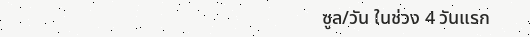ซูล/วัน ในช่วง 4 วันแรก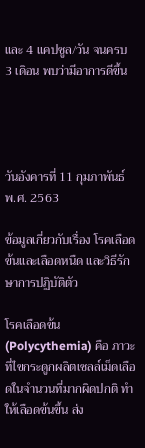และ 4 แคปซูล/วัน จนครบ 3 เดิอน พบว่ามีอาการดีขึ้น




วันอังคารที่ 11 กุมภาพันธ์ พ.ศ. 2563

ข้อมูลเกี่ยวกับเรื่อง โรคเลือดข้นและเลือดหนืด และวิธีรักษาการปฏิบัติตัว

โรคเลือดข้น (Polycythemia) คือ ภาวะที่ไขกระดูกผลิตเซลล์เม็ดเลือดในจำนวนที่มากผิดปกติ ทำให้เลือดข้นขึ้น ส่ง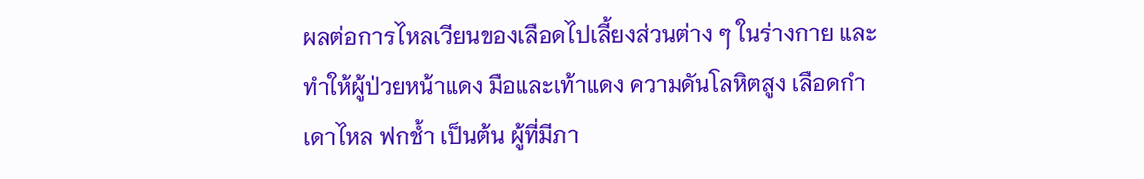ผลต่อการไหลเวียนของเลือดไปเลี้ยงส่วนต่าง ๆ ในร่างกาย และทำให้ผู้ป่วยหน้าแดง มือและเท้าแดง ความดันโลหิตสูง เลือดกำเดาไหล ฟกช้ำ เป็นต้น ผู้ที่มีภา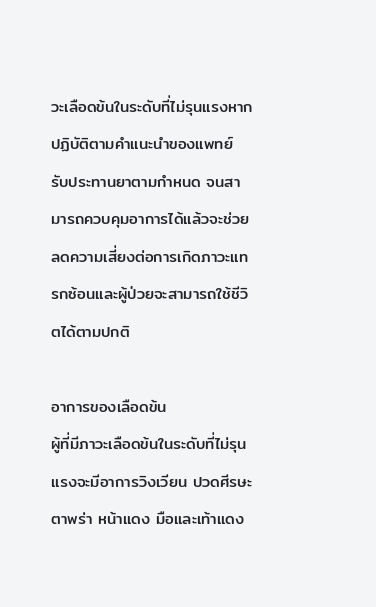วะเลือดข้นในระดับที่ไม่รุนแรงหากปฏิบัติตามคำแนะนำของแพทย์ รับประทานยาตามกำหนด จนสามารถควบคุมอาการได้แล้วจะช่วยลดความเสี่ยงต่อการเกิดภาวะแทรกซ้อนและผู้ป่วยจะสามารถใช้ชีวิตได้ตามปกติ

อาการของเลือดข้น
ผู้ที่มีภาวะเลือดข้นในระดับที่ไม่รุนแรงจะมีอาการวิงเวียน ปวดศีรษะ ตาพร่า หน้าแดง มือและเท้าแดง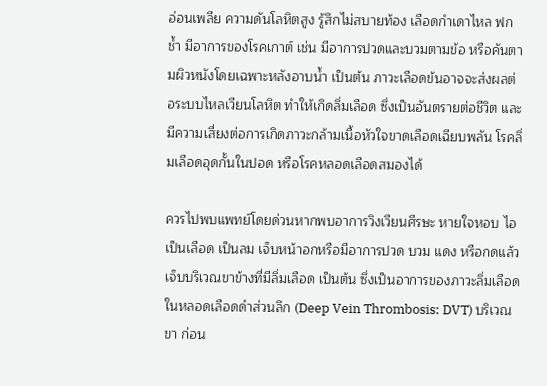อ่อนเพลีย ความดันโลหิตสูง รู้สึกไม่สบายท้อง เลือดกำเดาไหล ฟกช้ำ มีอาการของโรคเกาต์ เช่น มีอาการปวดและบวมตามข้อ หรือคันตามผิวหนังโดยเฉพาะหลังอาบน้ำ เป็นต้น ภาวะเลือดข้นอาจจะส่งผลต่อระบบไหลเวียนโลหิต ทำให้เกิดลิ่มเลือด ซึ่งเป็นอันตรายต่อชีวิต และมีความเสี่ยงต่อการเกิดภาวะกล้ามเนื้อหัวใจขาดเลือดเฉียบพลัน โรคลิ่มเลือดอุดกั้นในปอด หรือโรคหลอดเลือดสมองได้

ควรไปพบแพทย์โดยด่วนหากพบอาการวิงเวียนศีรษะ หายใจหอบ ไอเป็นเลือด เป็นลม เจ็บหน้าอกหรือมีอาการปวด บวม แดง หรือกดแล้วเจ็บบริเวณขาข้างที่มีลิ่มเลือด เป็นต้น ซึ่งเป็นอาการของภาวะลิ่มเลือดในหลอดเลือดดำส่วนลึก (Deep Vein Thrombosis: DVT) บริเวณขา ก่อน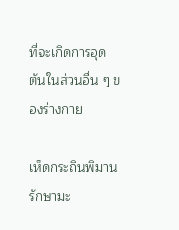ที่จะเกิดการอุดตันในส่วนอื่น ๆ ของร่างกาย

เห็ดกระถินพิมานรักษามะ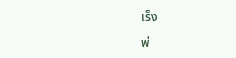เร็ง

พ่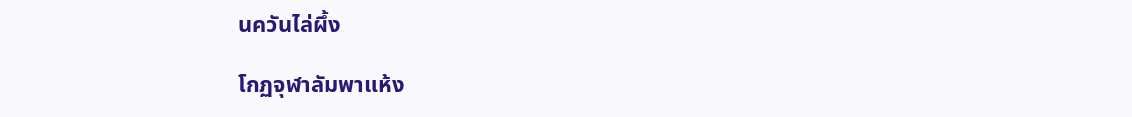นควันไล่ผึ้ง

โกฏจุฬาลัมพาแห้ง